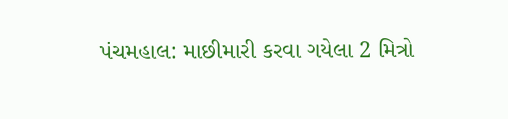પંચમહાલ: માછીમારી કરવા ગયેલા 2 મિત્રો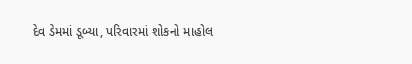દેવ ડેમમાં ડૂબ્યા, પરિવારમાં શોકનો માહોલ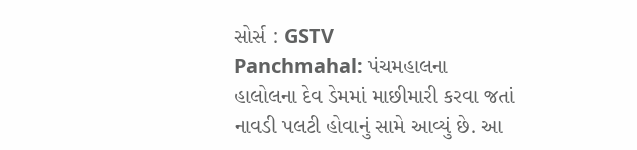સોર્સ : GSTV
Panchmahal: પંચમહાલના હાલોલના દેવ ડેમમાં માછીમારી કરવા જતાં નાવડી પલટી હોવાનું સામે આવ્યું છે. આ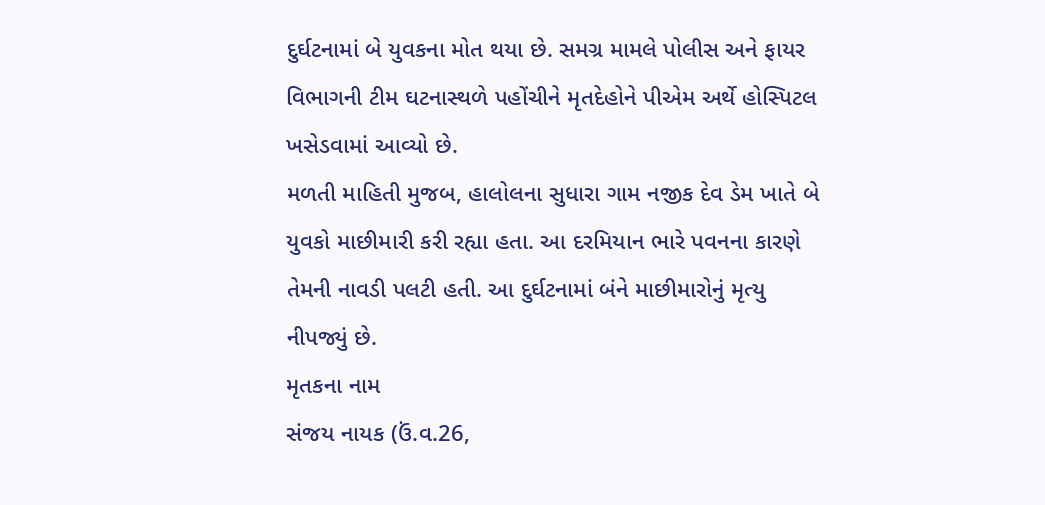દુર્ઘટનામાં બે યુવકના મોત થયા છે. સમગ્ર મામલે પોલીસ અને ફાયર વિભાગની ટીમ ઘટનાસ્થળે પહોંચીને મૃતદેહોને પીએમ અર્થે હોસ્પિટલ ખસેડવામાં આવ્યો છે.
મળતી માહિતી મુજબ, હાલોલના સુધારા ગામ નજીક દેવ ડેમ ખાતે બે યુવકો માછીમારી કરી રહ્યા હતા. આ દરમિયાન ભારે પવનના કારણે તેમની નાવડી પલટી હતી. આ દુર્ઘટનામાં બંને માછીમારોનું મૃત્યુ નીપજ્યું છે.
મૃતકના નામ
સંજય નાયક (ઉં.વ.26,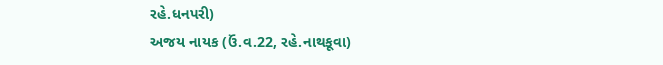રહે.ધનપરી)
અજય નાયક (ઉં.વ.22, રહે.નાથકૂવા)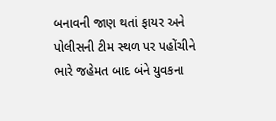બનાવની જાણ થતાં ફાયર અને પોલીસની ટીમ સ્થળ પર પહોંચીને ભારે જહેમત બાદ બંને યુવકના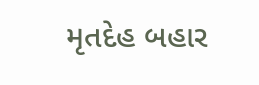મૃતદેહ બહાર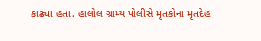કાઢ્યા હતા. હાલોલ ગ્રામ્ય પોલીસે મૃતકોના મૃતદેહ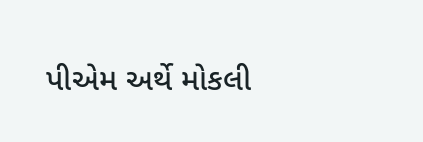પીએમ અર્થે મોકલી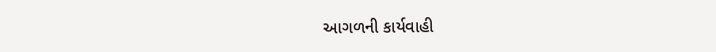આગળની કાર્યવાહી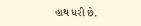હાથ ધરી છે.